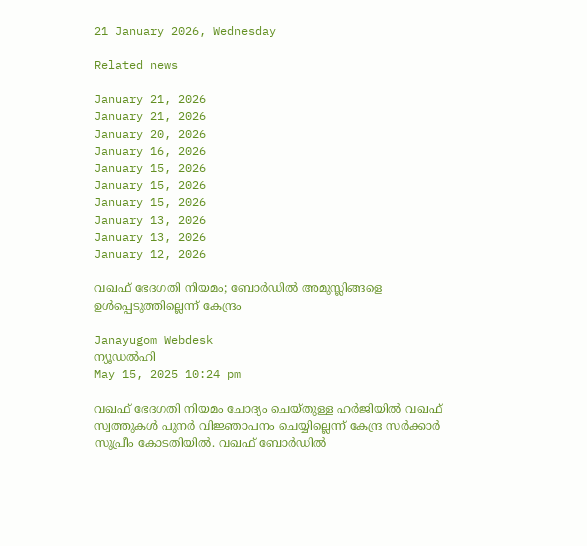21 January 2026, Wednesday

Related news

January 21, 2026
January 21, 2026
January 20, 2026
January 16, 2026
January 15, 2026
January 15, 2026
January 15, 2026
January 13, 2026
January 13, 2026
January 12, 2026

വഖഫ് ഭേദഗതി നിയമം; ബോര്‍ഡില്‍ അമുസ്ലിങ്ങളെ ഉള്‍പ്പെടുത്തില്ലെന്ന് കേന്ദ്രം

Janayugom Webdesk
ന്യൂഡല്‍ഹി
May 15, 2025 10:24 pm

വഖഫ് ഭേദഗതി നിയമം ചോദ്യം ചെയ്തുള്ള ഹര്‍ജിയില്‍ വഖഫ് സ്വത്തുകള്‍ പുനര്‍ വിജ്ഞാപനം ചെയ്യില്ലെന്ന് കേന്ദ്ര സര്‍ക്കാര്‍ സുപ്രീം കോടതിയില്‍. വഖഫ് ബോര്‍ഡില്‍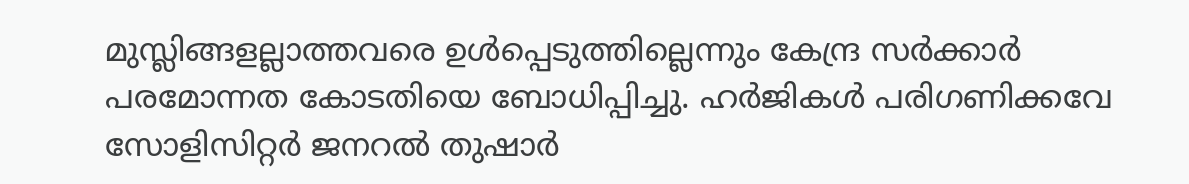മുസ്ലിങ്ങളല്ലാത്തവരെ ഉള്‍പ്പെടുത്തില്ലെന്നും കേന്ദ്ര സര്‍ക്കാര്‍ പരമോന്നത കോടതിയെ ബോധിപ്പിച്ചു. ഹര്‍ജികള്‍ പരിഗണിക്കവേ സോളിസിറ്റര്‍ ജനറല്‍ തുഷാര്‍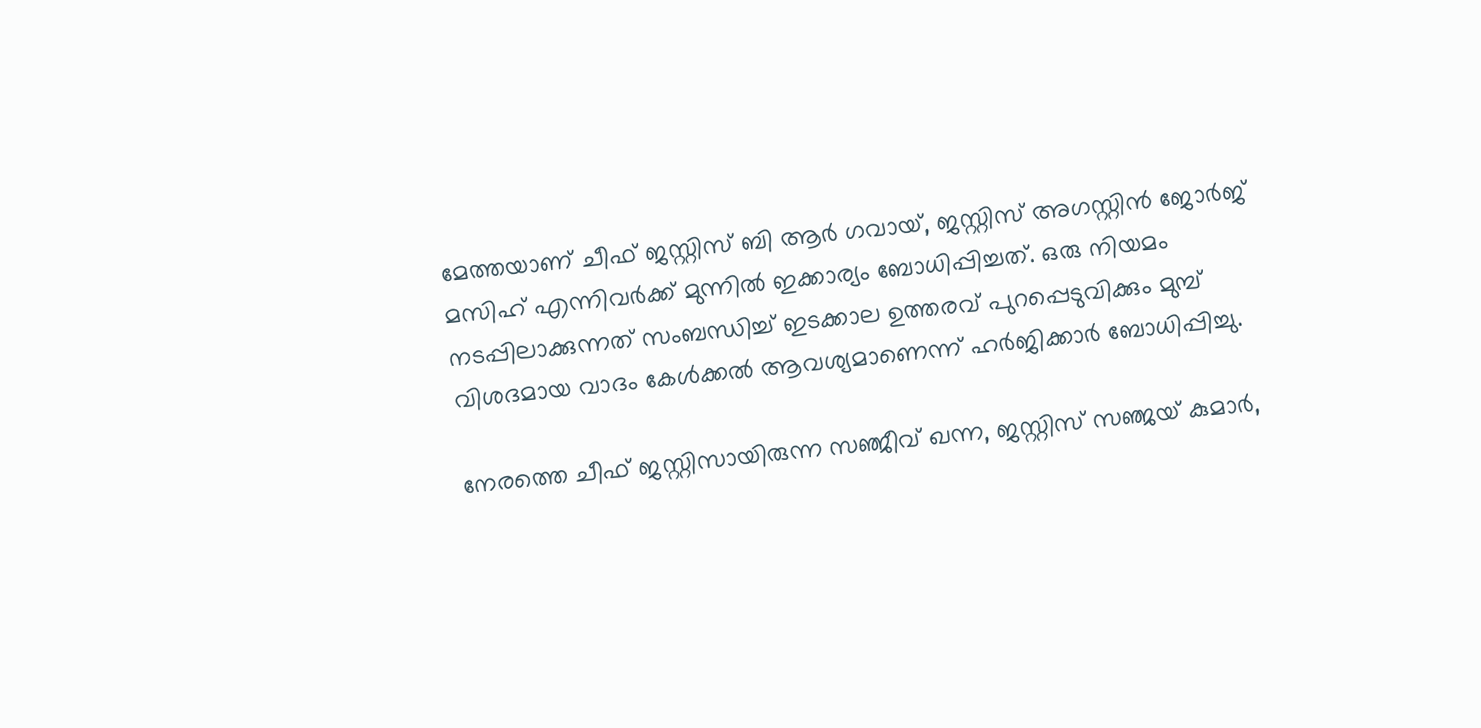മേത്തയാണ് ചീഫ് ജസ്റ്റിസ് ബി ആര്‍ ഗവായ്, ജസ്റ്റിസ് അഗസ്റ്റിന്‍ ജോര്‍ജ് മസിഹ് എന്നിവര്‍ക്ക് മുന്നില്‍ ഇക്കാര്യം ബോധിപ്പിച്ചത്. ഒരു നിയമം നടപ്പിലാക്കുന്നത് സംബന്ധിച്ച് ഇടക്കാല ഉത്തരവ് പുറപ്പെടുവിക്കും മുമ്പ് വിശദമായ വാദം കേള്‍ക്കല്‍ ആവശ്യമാണെന്ന് ഹര്‍ജിക്കാര്‍ ബോധിപ്പിച്ചു.

നേരത്തെ ചീഫ് ജസ്റ്റിസായിരുന്ന സഞ്ജീവ് ഖന്ന, ജസ്റ്റിസ് സഞ്ജയ് കുമാര്‍,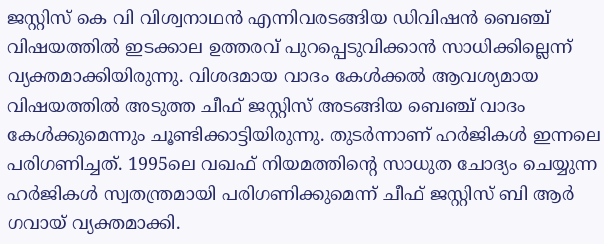ജസ്റ്റിസ് കെ വി വിശ്വനാഥന്‍ എന്നിവരടങ്ങിയ ഡിവിഷന്‍ ബെഞ്ച് വിഷയത്തില്‍ ഇടക്കാല ഉത്തരവ് പുറപ്പെടുവിക്കാന്‍ സാധിക്കില്ലെന്ന് വ്യക്തമാക്കിയിരുന്നു. വിശദമായ വാദം കേള്‍ക്കല്‍ ആവശ്യമായ വിഷയത്തില്‍ അടുത്ത ചീഫ് ജസ്റ്റിസ് അടങ്ങിയ ബെഞ്ച് വാദം കേള്‍ക്കുമെന്നും ചൂണ്ടിക്കാട്ടിയിരുന്നു. തുടര്‍ന്നാണ് ഹര്‍ജികള്‍ ഇന്നലെ പരിഗണിച്ചത്. 1995ലെ വഖഫ് നിയമത്തിന്റെ സാധുത ചോദ്യം ചെയ്യുന്ന ഹര്‍ജികള്‍ സ്വതന്ത്രമായി പരിഗണിക്കുമെന്ന് ചീഫ് ജസ്റ്റിസ് ബി ആര്‍ ഗവായ് വ്യക്തമാക്കി.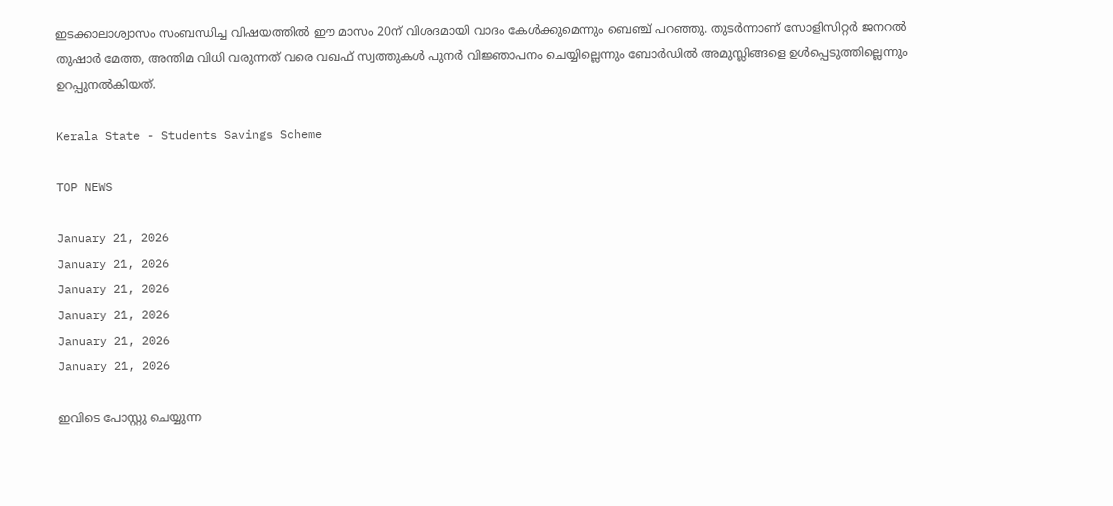ഇടക്കാലാശ്വാസം സംബന്ധിച്ച വിഷയത്തില്‍ ഈ മാസം 20ന് വിശദമായി വാദം കേള്‍ക്കുമെന്നും ബെഞ്ച് പറഞ്ഞു. തുടര്‍ന്നാണ് സോളിസിറ്റര്‍ ജനറല്‍ തുഷാര്‍ മേത്ത, അന്തിമ വിധി വരുന്നത് വരെ വഖഫ് സ്വത്തുകള്‍ പുനര്‍ വിജ്ഞാപനം ചെയ്യില്ലെന്നും ബോര്‍ഡില്‍ അമുസ്ലിങ്ങളെ ഉള്‍പ്പെടുത്തില്ലെന്നും ഉറപ്പുനല്‍കിയത്.

Kerala State - Students Savings Scheme

TOP NEWS

January 21, 2026
January 21, 2026
January 21, 2026
January 21, 2026
January 21, 2026
January 21, 2026

ഇവിടെ പോസ്റ്റു ചെയ്യുന്ന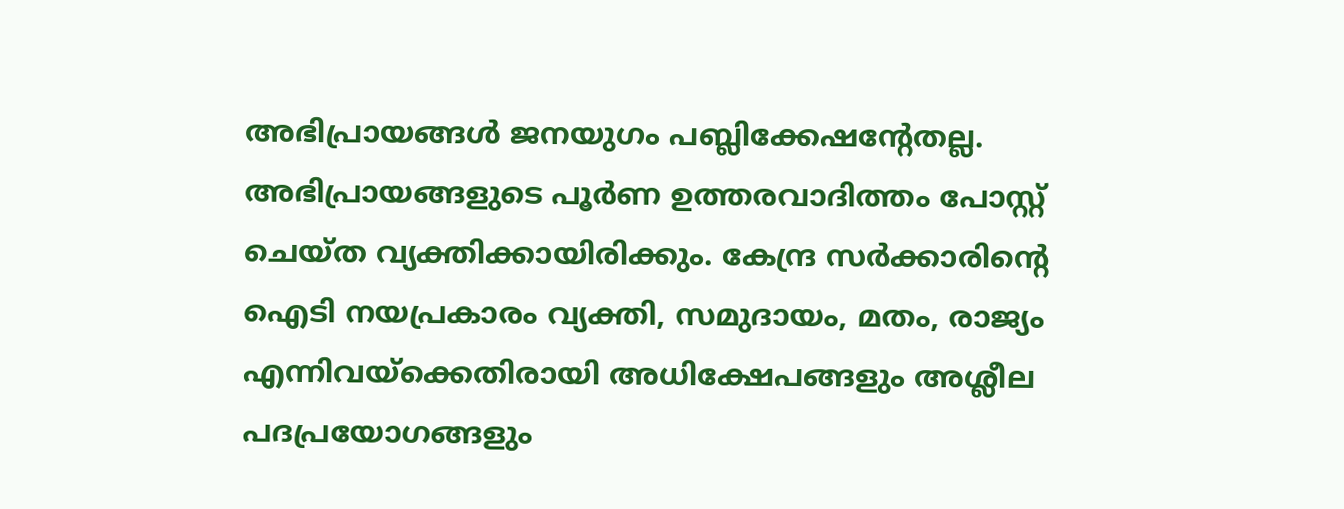അഭിപ്രായങ്ങള്‍ ജനയുഗം പബ്ലിക്കേഷന്റേതല്ല. അഭിപ്രായങ്ങളുടെ പൂര്‍ണ ഉത്തരവാദിത്തം പോസ്റ്റ് ചെയ്ത വ്യക്തിക്കായിരിക്കും. കേന്ദ്ര സര്‍ക്കാരിന്റെ ഐടി നയപ്രകാരം വ്യക്തി, സമുദായം, മതം, രാജ്യം എന്നിവയ്‌ക്കെതിരായി അധിക്ഷേപങ്ങളും അശ്ലീല പദപ്രയോഗങ്ങളും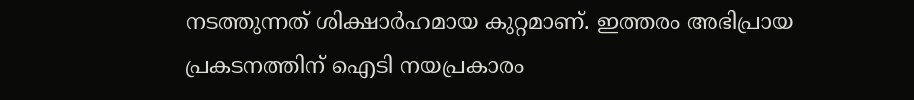നടത്തുന്നത് ശിക്ഷാര്‍ഹമായ കുറ്റമാണ്. ഇത്തരം അഭിപ്രായ പ്രകടനത്തിന് ഐടി നയപ്രകാരം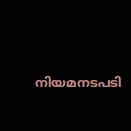നിയമനടപടി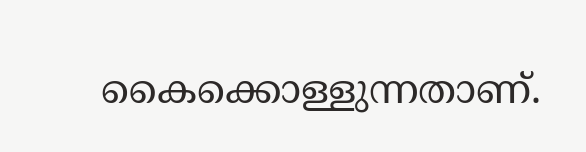കൈക്കൊള്ളുന്നതാണ്.